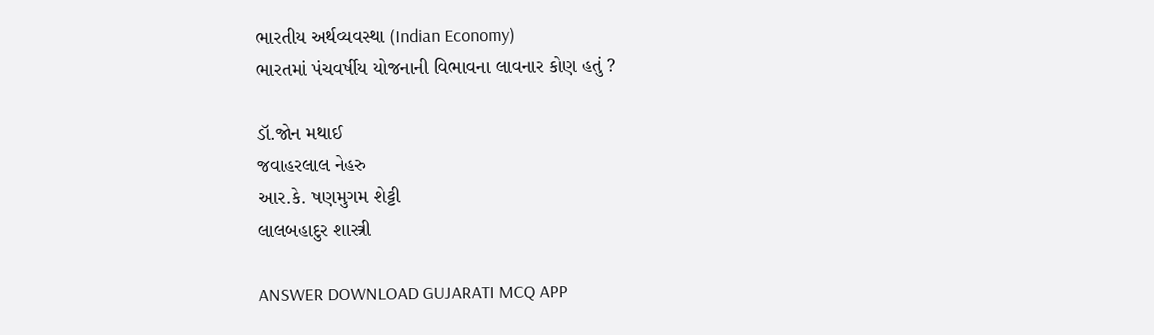ભારતીય અર્થવ્યવસ્થા (Indian Economy)
ભારતમાં પંચવર્ષીય યોજનાની વિભાવના લાવનાર કોણ હતું ?

ડૉ.જોન મથાઈ
જવાહરલાલ નેહરુ
આર.કે. ષણમુગમ શેટ્ટી
લાલબહાદુર શાસ્ત્રી

ANSWER DOWNLOAD GUJARATI MCQ APP